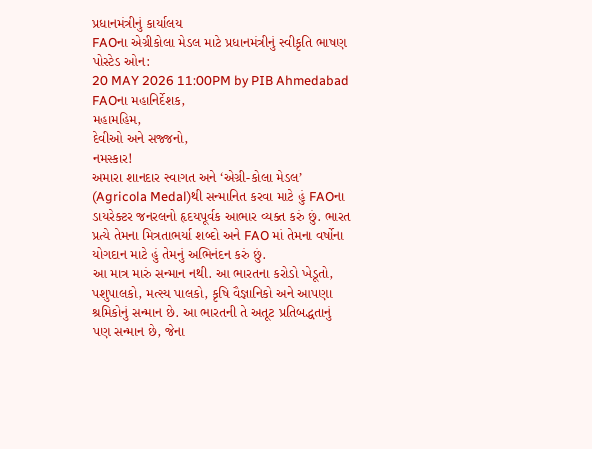પ્રધાનમંત્રીનું કાર્યાલય
FAOના એગ્રીકોલા મેડલ માટે પ્રધાનમંત્રીનું સ્વીકૃતિ ભાષણ
પોસ્ટેડ ઓન:
20 MAY 2026 11:00PM by PIB Ahmedabad
FAOના મહાનિર્દેશક,
મહામહિમ,
દેવીઓ અને સજ્જનો,
નમસ્કાર!
અમારા શાનદાર સ્વાગત અને ‘એગ્રી-કોલા મેડલ’ (Agricola Medal)થી સન્માનિત કરવા માટે હું FAOના ડાયરેક્ટર જનરલનો હૃદયપૂર્વક આભાર વ્યક્ત કરું છું. ભારત પ્રત્યે તેમના મિત્રતાભર્યા શબ્દો અને FAO માં તેમના વર્ષોના યોગદાન માટે હું તેમનું અભિનંદન કરું છું.
આ માત્ર મારું સન્માન નથી. આ ભારતના કરોડો ખેડૂતો, પશુપાલકો, મત્સ્ય પાલકો, કૃષિ વૈજ્ઞાનિકો અને આપણા શ્રમિકોનું સન્માન છે. આ ભારતની તે અતૂટ પ્રતિબદ્ધતાનું પણ સન્માન છે, જેના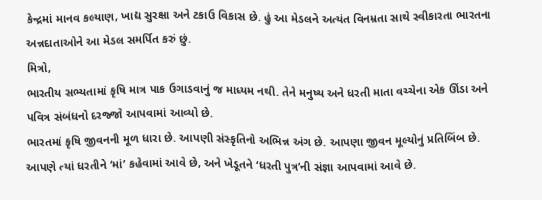કેન્દ્રમાં માનવ કલ્યાણ, ખાદ્ય સુરક્ષા અને ટકાઉ વિકાસ છે. હું આ મેડલને અત્યંત વિનમ્રતા સાથે સ્વીકારતા ભારતના અન્નદાતાઓને આ મેડલ સમર્પિત કરું છું.
મિત્રો,
ભારતીય સભ્યતામાં કૃષિ માત્ર પાક ઉગાડવાનું જ માધ્યમ નથી. તેને મનુષ્ય અને ધરતી માતા વચ્ચેના એક ઊંડા અને પવિત્ર સંબંધનો દરજ્જો આપવામાં આવ્યો છે.
ભારતમાં કૃષિ જીવનની મૂળ ધારા છે. આપણી સંસ્કૃતિનો અભિન્ન અંગ છે. આપણા જીવન મૂલ્યોનું પ્રતિબિંબ છે. આપણે ત્યાં ધરતીને ‘માં’ કહેવામાં આવે છે, અને ખેડૂતને ‘ધરતી પુત્ર’ની સંજ્ઞા આપવામાં આવે છે.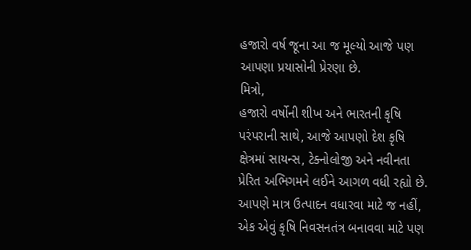હજારો વર્ષ જૂના આ જ મૂલ્યો આજે પણ આપણા પ્રયાસોની પ્રેરણા છે.
મિત્રો,
હજારો વર્ષોની શીખ અને ભારતની કૃષિ પરંપરાની સાથે, આજે આપણો દેશ કૃષિ ક્ષેત્રમાં સાયન્સ, ટેક્નોલોજી અને નવીનતા પ્રેરિત અભિગમને લઈને આગળ વધી રહ્યો છે.
આપણે માત્ર ઉત્પાદન વધારવા માટે જ નહીં, એક એવું કૃષિ નિવસનતંત્ર બનાવવા માટે પણ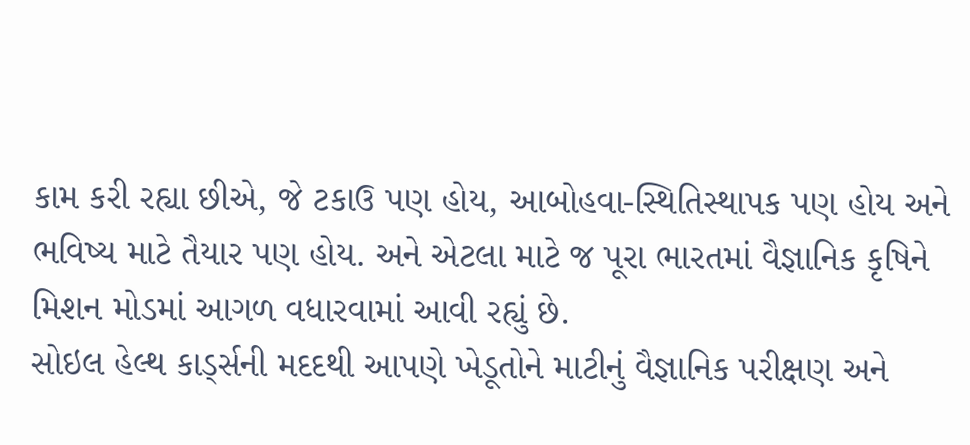કામ કરી રહ્યા છીએ, જે ટકાઉ પણ હોય, આબોહવા-સ્થિતિસ્થાપક પણ હોય અને ભવિષ્ય માટે તૈયાર પણ હોય. અને એટલા માટે જ પૂરા ભારતમાં વૈજ્ઞાનિક કૃષિને મિશન મોડમાં આગળ વધારવામાં આવી રહ્યું છે.
સોઇલ હેલ્થ કાર્ડ્સની મદદથી આપણે ખેડૂતોને માટીનું વૈજ્ઞાનિક પરીક્ષણ અને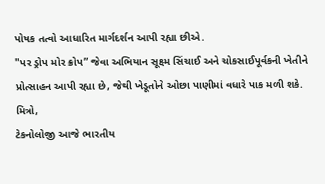પોષક તત્વો આધારિત માર્ગદર્શન આપી રહ્યા છીએ.
"પર ડ્રોપ મોર ક્રોપ” જેવા અભિયાન સૂક્ષ્મ સિંચાઈ અને ચોકસાઈપૂર્વકની ખેતીને પ્રોત્સાહન આપી રહ્યા છે, જેથી ખેડૂતોને ઓછા પાણીમાં વધારે પાક મળી શકે.
મિત્રો,
ટેકનોલોજી આજે ભારતીય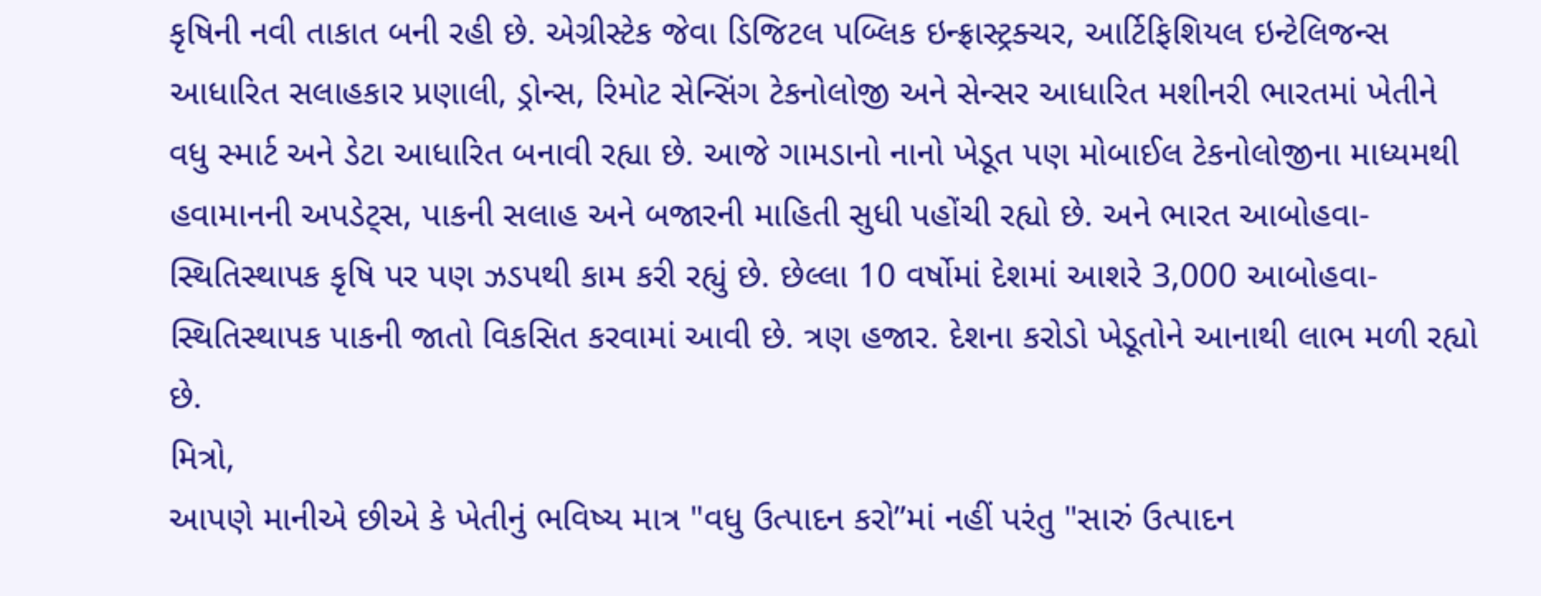કૃષિની નવી તાકાત બની રહી છે. એગ્રીસ્ટેક જેવા ડિજિટલ પબ્લિક ઇન્ફ્રાસ્ટ્રક્ચર, આર્ટિફિશિયલ ઇન્ટેલિજન્સ આધારિત સલાહકાર પ્રણાલી, ડ્રોન્સ, રિમોટ સેન્સિંગ ટેકનોલોજી અને સેન્સર આધારિત મશીનરી ભારતમાં ખેતીને વધુ સ્માર્ટ અને ડેટા આધારિત બનાવી રહ્યા છે. આજે ગામડાનો નાનો ખેડૂત પણ મોબાઈલ ટેકનોલોજીના માધ્યમથી હવામાનની અપડેટ્સ, પાકની સલાહ અને બજારની માહિતી સુધી પહોંચી રહ્યો છે. અને ભારત આબોહવા-સ્થિતિસ્થાપક કૃષિ પર પણ ઝડપથી કામ કરી રહ્યું છે. છેલ્લા 10 વર્ષોમાં દેશમાં આશરે 3,000 આબોહવા-સ્થિતિસ્થાપક પાકની જાતો વિકસિત કરવામાં આવી છે. ત્રણ હજાર. દેશના કરોડો ખેડૂતોને આનાથી લાભ મળી રહ્યો છે.
મિત્રો,
આપણે માનીએ છીએ કે ખેતીનું ભવિષ્ય માત્ર "વધુ ઉત્પાદન કરો”માં નહીં પરંતુ "સારું ઉત્પાદન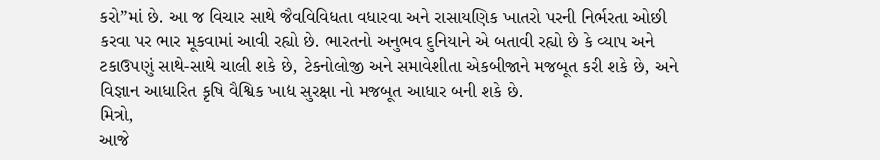કરો”માં છે. આ જ વિચાર સાથે જૈવવિવિધતા વધારવા અને રાસાયણિક ખાતરો પરની નિર્ભરતા ઓછી કરવા પર ભાર મૂકવામાં આવી રહ્યો છે. ભારતનો અનુભવ દુનિયાને એ બતાવી રહ્યો છે કે વ્યાપ અને ટકાઉપણું સાથે-સાથે ચાલી શકે છે, ટેકનોલોજી અને સમાવેશીતા એકબીજાને મજબૂત કરી શકે છે, અને વિજ્ઞાન આધારિત કૃષિ વૈશ્વિક ખાદ્ય સુરક્ષા નો મજબૂત આધાર બની શકે છે.
મિત્રો,
આજે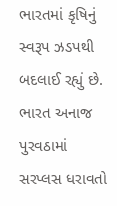ભારતમાં કૃષિનું સ્વરૂપ ઝડપથી બદલાઈ રહ્યું છે. ભારત અનાજ પુરવઠામાં સરપ્લસ ધરાવતો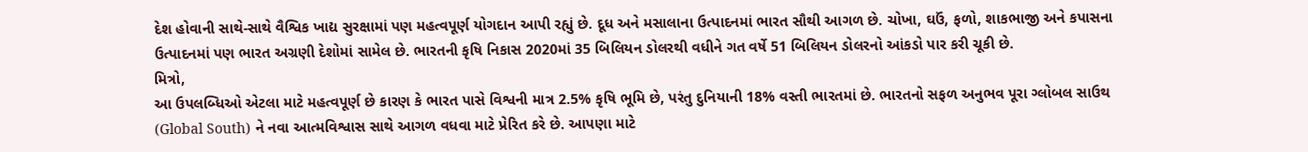દેશ હોવાની સાથે-સાથે વૈશ્વિક ખાદ્ય સુરક્ષામાં પણ મહત્વપૂર્ણ યોગદાન આપી રહ્યું છે. દૂધ અને મસાલાના ઉત્પાદનમાં ભારત સૌથી આગળ છે. ચોખા, ઘઉં, ફળો, શાકભાજી અને કપાસના ઉત્પાદનમાં પણ ભારત અગ્રણી દેશોમાં સામેલ છે. ભારતની કૃષિ નિકાસ 2020માં 35 બિલિયન ડોલરથી વધીને ગત વર્ષે 51 બિલિયન ડોલરનો આંકડો પાર કરી ચૂકી છે.
મિત્રો,
આ ઉપલબ્ધિઓ એટલા માટે મહત્વપૂર્ણ છે કારણ કે ભારત પાસે વિશ્વની માત્ર 2.5% કૃષિ ભૂમિ છે, પરંતુ દુનિયાની 18% વસ્તી ભારતમાં છે. ભારતનો સફળ અનુભવ પૂરા ગ્લોબલ સાઉથ (Global South) ને નવા આત્મવિશ્વાસ સાથે આગળ વધવા માટે પ્રેરિત કરે છે. આપણા માટે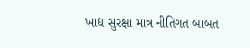ખાદ્ય સુરક્ષા માત્ર નીતિગત બાબત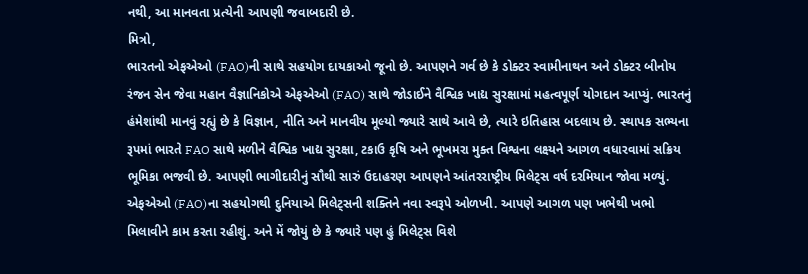નથી, આ માનવતા પ્રત્યેની આપણી જવાબદારી છે.
મિત્રો,
ભારતનો એફએઓ (FAO)ની સાથે સહયોગ દાયકાઓ જૂનો છે. આપણને ગર્વ છે કે ડોક્ટર સ્વામીનાથન અને ડોક્ટર બીનોય રંજન સેન જેવા મહાન વૈજ્ઞાનિકોએ એફએઓ (FAO) સાથે જોડાઈને વૈશ્વિક ખાદ્ય સુરક્ષામાં મહત્વપૂર્ણ યોગદાન આપ્યું. ભારતનું હંમેશાંથી માનવું રહ્યું છે કે વિજ્ઞાન, નીતિ અને માનવીય મૂલ્યો જ્યારે સાથે આવે છે, ત્યારે ઇતિહાસ બદલાય છે. સ્થાપક સભ્યના રૂપમાં ભારતે FAO સાથે મળીને વૈશ્વિક ખાદ્ય સુરક્ષા, ટકાઉ કૃષિ અને ભૂખમરા મુક્ત વિશ્વના લક્ષ્યને આગળ વધારવામાં સક્રિય ભૂમિકા ભજવી છે. આપણી ભાગીદારીનું સૌથી સારું ઉદાહરણ આપણને આંતરરાષ્ટ્રીય મિલેટ્સ વર્ષ દરમિયાન જોવા મળ્યું. એફએઓ (FAO)ના સહયોગથી દુનિયાએ મિલેટ્સની શક્તિને નવા સ્વરૂપે ઓળખી. આપણે આગળ પણ ખભેથી ખભો મિલાવીને કામ કરતા રહીશું. અને મેં જોયું છે કે જ્યારે પણ હું મિલેટ્સ વિશે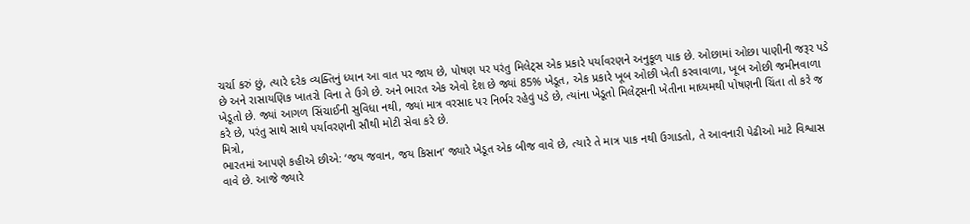ચર્ચા કરું છું, ત્યારે દરેક વ્યક્તિનું ધ્યાન આ વાત પર જાય છે, પોષણ પર પરંતુ મિલેટ્સ એક પ્રકારે પર્યાવરણને અનુકૂળ પાક છે. ઓછામાં ઓછા પાણીની જરૂર પડે છે અને રાસાયણિક ખાતરો વિના તે ઉગે છે. અને ભારત એક એવો દેશ છે જ્યાં 85% ખેડૂત, એક પ્રકારે ખૂબ ઓછી ખેતી કરવાવાળા, ખૂબ ઓછી જમીનવાળા ખેડૂતો છે. જ્યાં આગળ સિંચાઈની સુવિધા નથી, જ્યાં માત્ર વરસાદ પર નિર્ભર રહેવું પડે છે, ત્યાંના ખેડૂતો મિલેટ્સની ખેતીના માધ્યમથી પોષણની ચિંતા તો કરે જ કરે છે, પરંતુ સાથે સાથે પર્યાવરણની સૌથી મોટી સેવા કરે છે.
મિત્રો,
ભારતમાં આપણે કહીએ છીએ: ‘જય જવાન, જય કિસાન’ જ્યારે ખેડૂત એક બીજ વાવે છે, ત્યારે તે માત્ર પાક નથી ઉગાડતો, તે આવનારી પેઢીઓ માટે વિશ્વાસ વાવે છે. આજે જ્યારે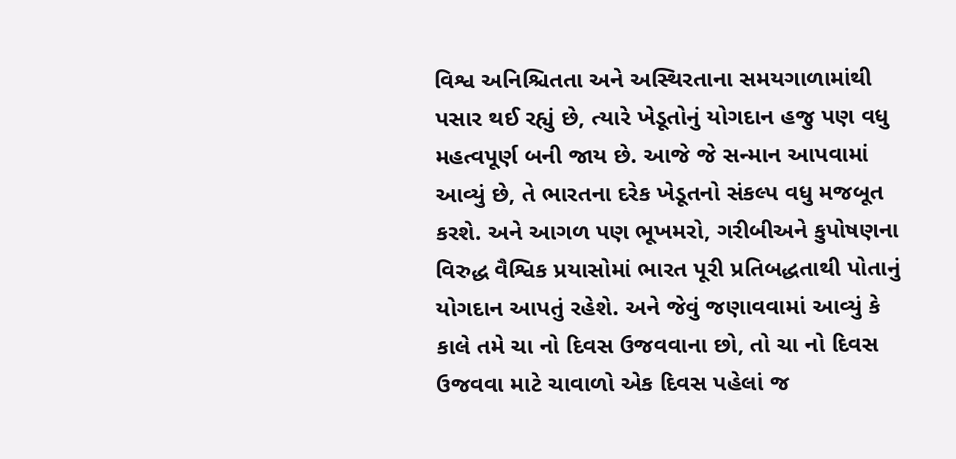વિશ્વ અનિશ્ચિતતા અને અસ્થિરતાના સમયગાળામાંથી પસાર થઈ રહ્યું છે, ત્યારે ખેડૂતોનું યોગદાન હજુ પણ વધુ મહત્વપૂર્ણ બની જાય છે. આજે જે સન્માન આપવામાં આવ્યું છે, તે ભારતના દરેક ખેડૂતનો સંકલ્પ વધુ મજબૂત કરશે. અને આગળ પણ ભૂખમરો, ગરીબીઅને કુપોષણના વિરુદ્ધ વૈશ્વિક પ્રયાસોમાં ભારત પૂરી પ્રતિબદ્ધતાથી પોતાનું યોગદાન આપતું રહેશે. અને જેવું જણાવવામાં આવ્યું કે કાલે તમે ચા નો દિવસ ઉજવવાના છો, તો ચા નો દિવસ ઉજવવા માટે ચાવાળો એક દિવસ પહેલાં જ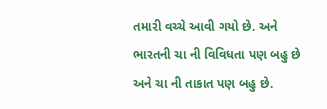તમારી વચ્ચે આવી ગયો છે. અને ભારતની ચા ની વિવિધતા પણ બહુ છે અને ચા ની તાકાત પણ બહુ છે.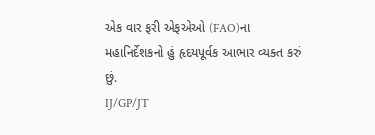એક વાર ફરી એફએઓ (FAO)ના મહાનિર્દેશકનો હું હૃદયપૂર્વક આભાર વ્યક્ત કરું છું.
IJ/GP/JT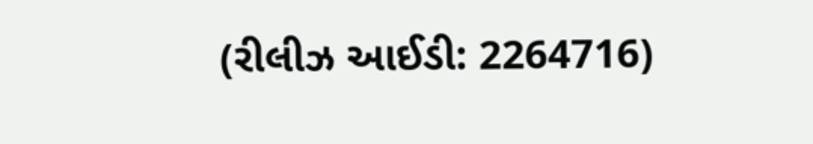(રીલીઝ આઈડી: 2264716)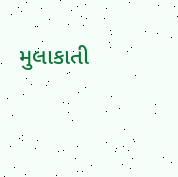મુલાકાતી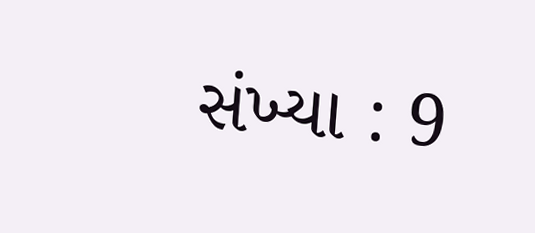સંખ્યા : 9